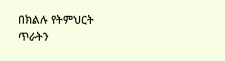በክልሉ የትምህርት ጥራትን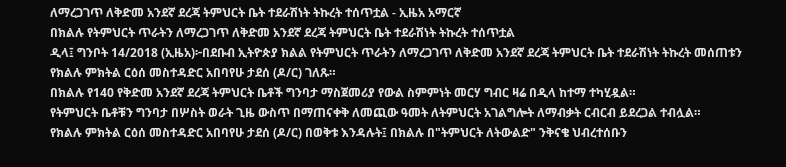ለማረጋገጥ ለቅድመ አንደኛ ደረጃ ትምህርት ቤት ተደራሽነት ትኩረት ተሰጥቷል - ኢዜአ አማርኛ
በክልሉ የትምህርት ጥራትን ለማረጋገጥ ለቅድመ አንደኛ ደረጃ ትምህርት ቤት ተደራሽነት ትኩረት ተሰጥቷል
ዲላ፤ ግንቦት 14/2018 (ኢዜአ)፦በደቡብ ኢትዮጵያ ክልል የትምህርት ጥራትን ለማረጋገጥ ለቅድመ አንደኛ ደረጃ ትምህርት ቤት ተደራሽነት ትኩረት መሰጠቱን የክልሉ ምክትል ርዕሰ መስተዳድር አበባየሁ ታደሰ (ዶ/ር) ገለጹ።
በክልሉ የ140 የቅድመ አንደኛ ደረጃ ትምህርት ቤቶች ግንባታ ማስጀመሪያ የውል ስምምነት መርሃ ግብር ዛሬ በዲላ ከተማ ተካሂዷል።
የትምህርት ቤቶቹን ግንባታ በሦስት ወራት ጊዜ ውስጥ በማጠናቀቅ ለመጪው ዓመት ለትምህርት አገልግሎት ለማብቃት ርብርብ ይደረጋል ተብሏል።
የክልሉ ምክትል ርዕሰ መስተዳድር አበባየሁ ታደሰ (ዶ/ር) በወቅቱ እንዳሉት፤ በክልሉ በ"ትምህርት ለትውልድ" ንቅናቄ ህብረተሰቡን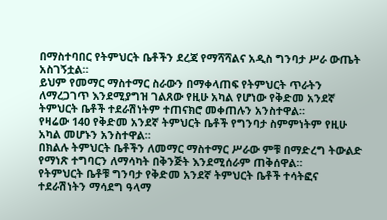በማስተባበር የትምህርት ቤቶችን ደረጃ የማሻሻልና አዲስ ግንባታ ሥራ ውጤት አስገኝቷል።
ይህም የመማር ማስተማር ስራውን በማቀላጠፍ የትምህርት ጥራትን ለማረጋገጥ እንደሚያግዝ ገልጸው የዚሁ አካል የሆነው የቅድመ አንደኛ ትምህርት ቤቶች ተደራሽነትም ተጠናክሮ መቀጠሉን አንስተዋል።
የዛሬው 140 የቅድመ አንደኛ ትምህርት ቤቶች የግንባታ ስምምነትም የዚሁ አካል መሆኑን አንስተዋል።
በክልሉ ትምህርት ቤቶችን ለመማር ማስተማር ሥራው ምቹ በማድረግ ትውልድ የማነጽ ተግባርን ለማሳካት በቅንጅት እንደሚሰራም ጠቅሰዋል።
የትምህርት ቤቶቹ ግንባታ የቅድመ አንደኛ ትምህርት ቤቶች ተሳትፎና ተደራሽነትን ማሳደግ ዓላማ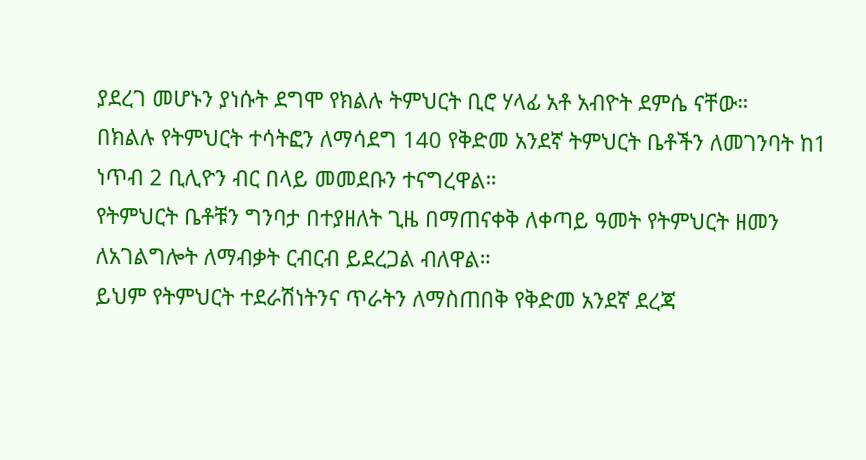ያደረገ መሆኑን ያነሱት ደግሞ የክልሉ ትምህርት ቢሮ ሃላፊ አቶ አብዮት ደምሴ ናቸው።
በክልሉ የትምህርት ተሳትፎን ለማሳደግ 140 የቅድመ አንደኛ ትምህርት ቤቶችን ለመገንባት ከ1 ነጥብ 2 ቢሊዮን ብር በላይ መመደቡን ተናግረዋል።
የትምህርት ቤቶቹን ግንባታ በተያዘለት ጊዜ በማጠናቀቅ ለቀጣይ ዓመት የትምህርት ዘመን ለአገልግሎት ለማብቃት ርብርብ ይደረጋል ብለዋል።
ይህም የትምህርት ተደራሽነትንና ጥራትን ለማስጠበቅ የቅድመ አንደኛ ደረጃ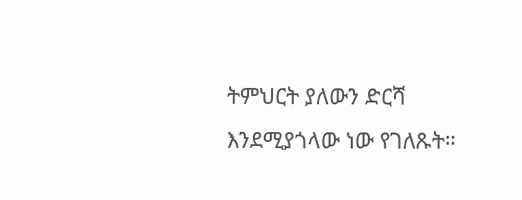ትምህርት ያለውን ድርሻ እንደሚያጎላው ነው የገለጹት።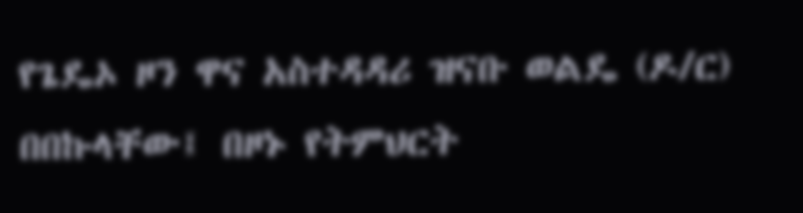የጌዴኦ ዞን ዋና አስተዳዳሪ ዝናቡ ወልዴ (ዶ/ር) በበኩላቸው፤ በዞኑ የትምህርት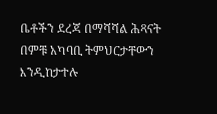ቤቶችን ደረጃ በማሻሻል ሕጻናት በምቹ አካባቢ ትምህርታቸውን እንዲከታተሉ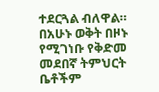ተደርጓል ብለዋል።
በአሁኑ ወቅት በዞኑ የሚገነቡ የቅድመ መደበኛ ትምህርት ቤቶችም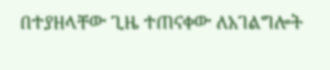በተያዘላቸው ጊዜ ተጠናቀው ለአገልግሎት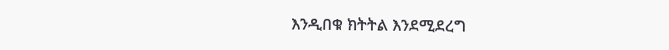እንዲበቁ ክትትል እንደሚደረግ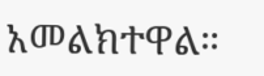አመልክተዋል።